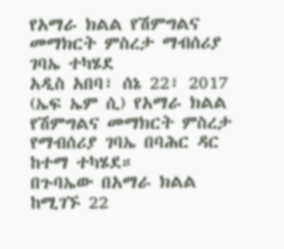የአማራ ክልል የሽምግልና መማክርት ምስረታ ማብሰሪያ ገባኤ ተካሄደ
አዲስ አበባ፣ ሰኔ 22፣ 2017 (ኤፍ ኤም ሲ) የአማራ ክልል የሽምግልና መማክርት ምስረታ የማብሰሪያ ገባኤ በባሕር ዳር ከተማ ተካሄደ።
በጉባኤው በአማራ ክልል ከሚገኙ 22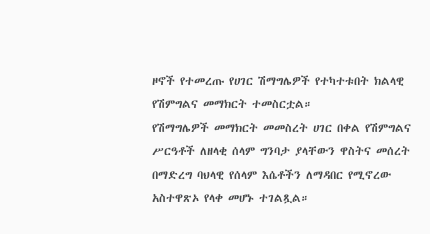ዞኖች የተመረጡ የሀገር ሽማግሌዎች የተካተቱበት ክልላዊ የሽምግልና መማክርት ተመስርቷል።
የሽማግሌዎች መማክርት መመስረት ሀገር በቀል የሽምግልና ሥርዓቶች ለዘላቂ ሰላም ግንባታ ያላቸውን ዋስትና መሰረት በማድረግ ባህላዊ የሰላም እሴቶችን ለማዳበር የሚኖረው አስተዋጽኦ የላቀ መሆኑ ተገልጿል።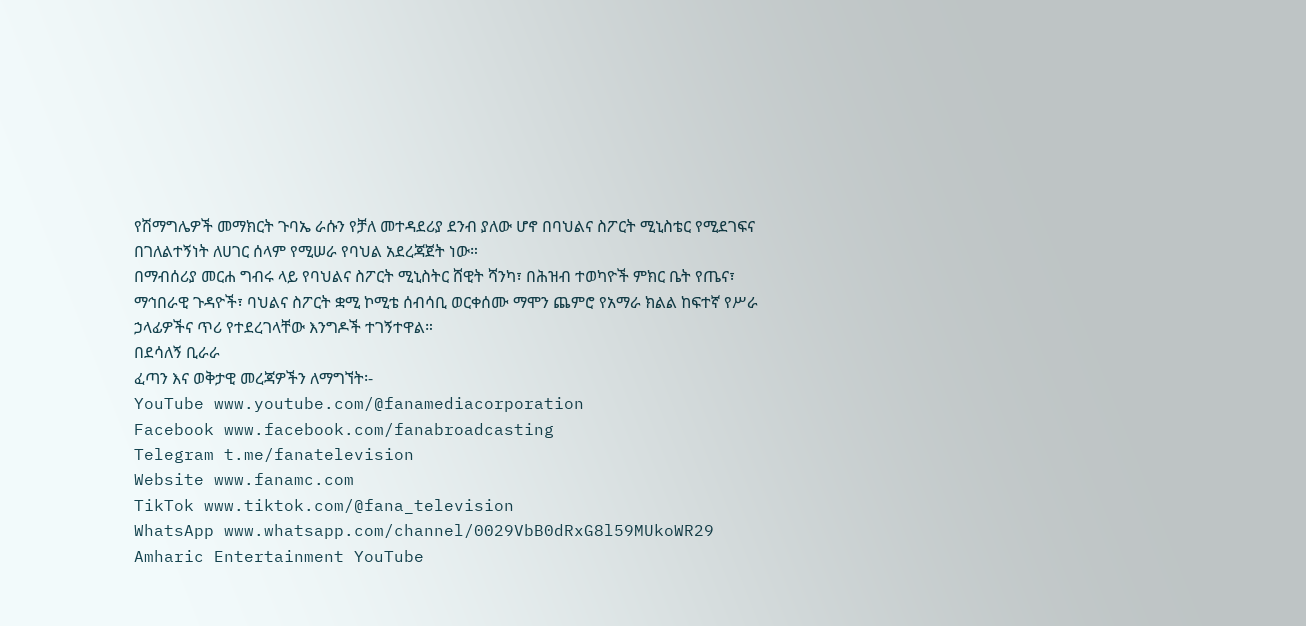የሽማግሌዎች መማክርት ጉባኤ ራሱን የቻለ መተዳደሪያ ደንብ ያለው ሆኖ በባህልና ስፖርት ሚኒስቴር የሚደገፍና በገለልተኝነት ለሀገር ሰላም የሚሠራ የባህል አደረጃጀት ነው።
በማብሰሪያ መርሐ ግብሩ ላይ የባህልና ስፖርት ሚኒስትር ሸዊት ሻንካ፣ በሕዝብ ተወካዮች ምክር ቤት የጤና፣ ማኅበራዊ ጉዳዮች፣ ባህልና ስፖርት ቋሚ ኮሚቴ ሰብሳቢ ወርቀሰሙ ማሞን ጨምሮ የአማራ ክልል ከፍተኛ የሥራ ኃላፊዎችና ጥሪ የተደረገላቸው እንግዶች ተገኝተዋል።
በደሳለኝ ቢራራ
ፈጣን እና ወቅታዊ መረጃዎችን ለማግኘት፡-
YouTube www.youtube.com/@fanamediacorporation
Facebook www.facebook.com/fanabroadcasting
Telegram t.me/fanatelevision
Website www.fanamc.com
TikTok www.tiktok.com/@fana_television
WhatsApp www.whatsapp.com/channel/0029VbB0dRxG8l59MUkoWR29
Amharic Entertainment YouTube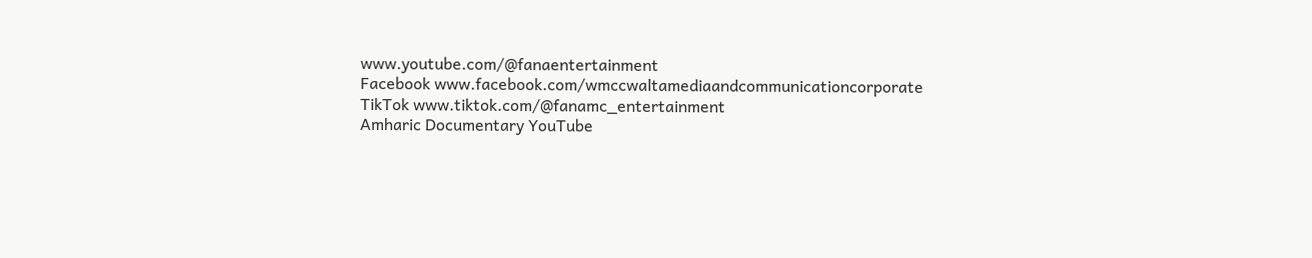www.youtube.com/@fanaentertainment
Facebook www.facebook.com/wmccwaltamediaandcommunicationcorporate
TikTok www.tiktok.com/@fanamc_entertainment
Amharic Documentary YouTube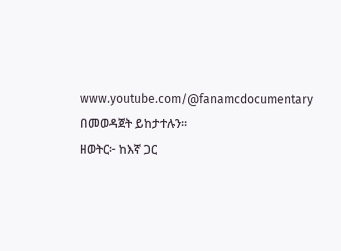www.youtube.com/@fanamcdocumentary በመወዳጀት ይከታተሉን፡፡
ዘወትር፦ ከእኛ ጋር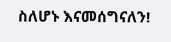ስለሆኑ እናመሰግናለን!